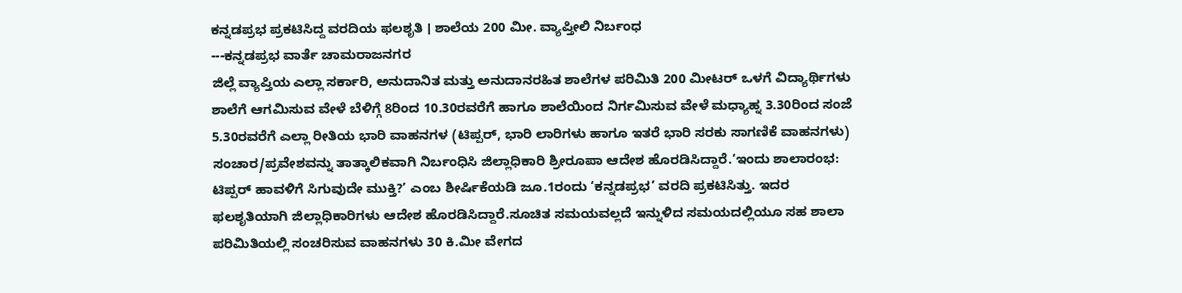ಕನ್ನಡಪ್ರಭ ಪ್ರಕಟಿಸಿದ್ದ ವರದಿಯ ಫಲಶೃತಿ । ಶಾಲೆಯ 200 ಮೀ. ವ್ಯಾಪ್ತೀಲಿ ನಿರ್ಬಂಧ
---ಕನ್ನಡಪ್ರಭ ವಾರ್ತೆ ಚಾಮರಾಜನಗರ
ಜಿಲ್ಲೆ ವ್ಯಾಪ್ತಿಯ ಎಲ್ಲಾ ಸರ್ಕಾರಿ, ಅನುದಾನಿತ ಮತ್ತು ಅನುದಾನರಹಿತ ಶಾಲೆಗಳ ಪರಿಮಿತಿ 200 ಮೀಟರ್ ಒಳಗೆ ವಿದ್ಯಾರ್ಥಿಗಳು ಶಾಲೆಗೆ ಆಗಮಿಸುವ ವೇಳೆ ಬೆಳಿಗ್ಗೆ 8ರಿಂದ 10.30ರವರೆಗೆ ಹಾಗೂ ಶಾಲೆಯಿಂದ ನಿರ್ಗಮಿಸುವ ವೇಳೆ ಮಧ್ಯಾಹ್ನ 3.30ರಿಂದ ಸಂಜೆ 5.30ರವರೆಗೆ ಎಲ್ಲಾ ರೀತಿಯ ಭಾರಿ ವಾಹನಗಳ (ಟಿಪ್ಪರ್, ಭಾರಿ ಲಾರಿಗಳು ಹಾಗೂ ಇತರೆ ಭಾರಿ ಸರಕು ಸಾಗಣಿಕೆ ವಾಹನಗಳು) ಸಂಚಾರ/ಪ್ರವೇಶವನ್ನು ತಾತ್ಕಾಲಿಕವಾಗಿ ನಿರ್ಬಂಧಿಸಿ ಜಿಲ್ಲಾಧಿಕಾರಿ ಶ್ರೀರೂಪಾ ಆದೇಶ ಹೊರಡಿಸಿದ್ದಾರೆ.‘ಇಂದು ಶಾಲಾರಂಭ: ಟಿಪ್ಪರ್ ಹಾವಳಿಗೆ ಸಿಗುವುದೇ ಮುಕ್ತಿ?’ ಎಂಬ ಶೀರ್ಷಿಕೆಯಡಿ ಜೂ.1ರಂದು ‘ಕನ್ನಡಪ್ರಭ’ ವರದಿ ಪ್ರಕಟಿಸಿತ್ತು. ಇದರ ಫಲಶೃತಿಯಾಗಿ ಜಿಲ್ಲಾಧಿಕಾರಿಗಳು ಆದೇಶ ಹೊರಡಿಸಿದ್ದಾರೆ.ಸೂಚಿತ ಸಮಯವಲ್ಲದೆ ಇನ್ನುಳಿದ ಸಮಯದಲ್ಲಿಯೂ ಸಹ ಶಾಲಾ ಪರಿಮಿತಿಯಲ್ಲಿ ಸಂಚರಿಸುವ ವಾಹನಗಳು 30 ಕಿ.ಮೀ ವೇಗದ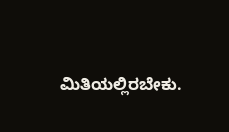ಮಿತಿಯಲ್ಲಿರಬೇಕು.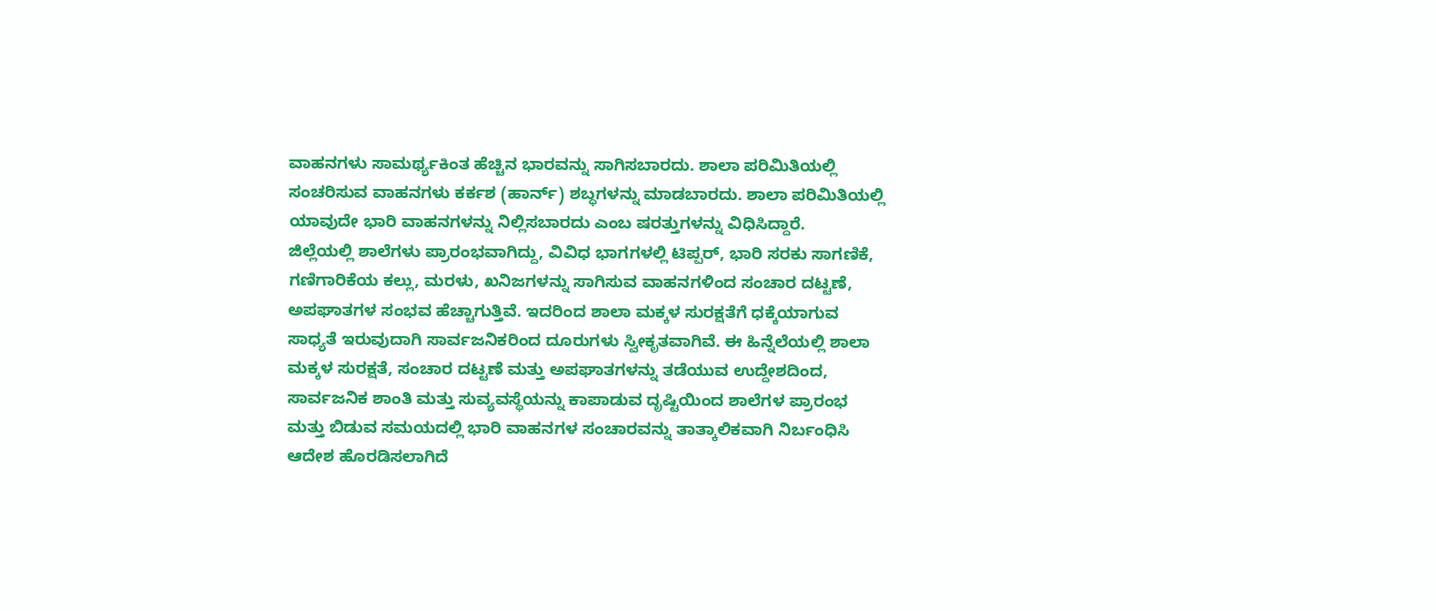ವಾಹನಗಳು ಸಾಮರ್ಥ್ಯಕಿಂತ ಹೆಚ್ಚಿನ ಭಾರವನ್ನು ಸಾಗಿಸಬಾರದು. ಶಾಲಾ ಪರಿಮಿತಿಯಲ್ಲಿ ಸಂಚರಿಸುವ ವಾಹನಗಳು ಕರ್ಕಶ (ಹಾರ್ನ್) ಶಬ್ಧಗಳನ್ನು ಮಾಡಬಾರದು. ಶಾಲಾ ಪರಿಮಿತಿಯಲ್ಲಿ ಯಾವುದೇ ಭಾರಿ ವಾಹನಗಳನ್ನು ನಿಲ್ಲಿಸಬಾರದು ಎಂಬ ಷರತ್ತುಗಳನ್ನು ವಿಧಿಸಿದ್ದಾರೆ.
ಜಿಲ್ಲೆಯಲ್ಲಿ ಶಾಲೆಗಳು ಪ್ರಾರಂಭವಾಗಿದ್ದು, ವಿವಿಧ ಭಾಗಗಳಲ್ಲಿ ಟಿಪ್ಪರ್, ಭಾರಿ ಸರಕು ಸಾಗಣಿಕೆ, ಗಣಿಗಾರಿಕೆಯ ಕಲ್ಲು, ಮರಳು, ಖನಿಜಗಳನ್ನು ಸಾಗಿಸುವ ವಾಹನಗಳಿಂದ ಸಂಚಾರ ದಟ್ಟಣೆ, ಅಪಘಾತಗಳ ಸಂಭವ ಹೆಚ್ಚಾಗುತ್ತಿವೆ. ಇದರಿಂದ ಶಾಲಾ ಮಕ್ಕಳ ಸುರಕ್ಷತೆಗೆ ಧಕ್ಕೆಯಾಗುವ ಸಾಧ್ಯತೆ ಇರುವುದಾಗಿ ಸಾರ್ವಜನಿಕರಿಂದ ದೂರುಗಳು ಸ್ವೀಕೃತವಾಗಿವೆ. ಈ ಹಿನ್ನೆಲೆಯಲ್ಲಿ ಶಾಲಾ ಮಕ್ಕಳ ಸುರಕ್ಷತೆ, ಸಂಚಾರ ದಟ್ಟಣೆ ಮತ್ತು ಅಪಘಾತಗಳನ್ನು ತಡೆಯುವ ಉದ್ದೇಶದಿಂದ, ಸಾರ್ವಜನಿಕ ಶಾಂತಿ ಮತ್ತು ಸುವ್ಯವಸ್ಥೆಯನ್ನು ಕಾಪಾಡುವ ದೃಷ್ಟಿಯಿಂದ ಶಾಲೆಗಳ ಪ್ರಾರಂಭ ಮತ್ತು ಬಿಡುವ ಸಮಯದಲ್ಲಿ ಭಾರಿ ವಾಹನಗಳ ಸಂಚಾರವನ್ನು ತಾತ್ಕಾಲಿಕವಾಗಿ ನಿರ್ಬಂಧಿಸಿ ಆದೇಶ ಹೊರಡಿಸಲಾಗಿದೆ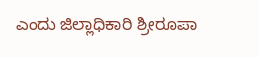ಎಂದು ಜಿಲ್ಲಾಧಿಕಾರಿ ಶ್ರೀರೂಪಾ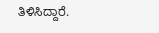ತಿಳಿಸಿದ್ದಾರೆ.